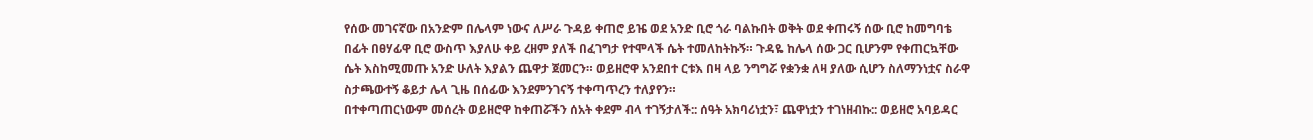የሰው መገናኛው በአንድም በሌላም ነውና ለሥራ ጉዳይ ቀጠሮ ይዤ ወደ አንድ ቢሮ ጎራ ባልኩበት ወቅት ወደ ቀጠሩኝ ሰው ቢሮ ከመግባቴ በፊት በፀሃፊዋ ቢሮ ውስጥ እያለሁ ቀይ ረዘም ያለች በፈገግታ የተሞላች ሴት ተመለከትኩኝ። ጉዳዬ ከሌላ ሰው ጋር ቢሆንም የቀጠርኳቸው ሴት እስከሚመጡ አንድ ሁለት እያልን ጨዋታ ጀመርን። ወይዘሮዋ አንደበተ ርቱእ በዛ ላይ ንግግሯ የቋንቋ ለዛ ያለው ሲሆን ስለማንነቷና ስራዋ ስታጫውተኝ ቆይታ ሌላ ጊዜ በሰፊው እንደምንገናኝ ተቀጣጥረን ተለያየን።
በተቀጣጠርነውም መሰረት ወይዘሮዋ ከቀጠሯችን ሰአት ቀደም ብላ ተገኝታለች:: ሰዓት አክባሪነቷን፣ ጨዋነቷን ተገነዘብኩ:: ወይዘሮ አባይዳር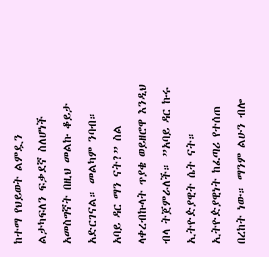ከተማ የህይወት ልምዷን ልታካፍለን ፍቃደኛ ስለሆነች አመስግኛት በዚህ መልኩ ቆይታ አድርገናል። መልካም ንባብ።
አባይ ዳር ማን ናት?” ስል ላቀረብኩላት ጥያቄ ወይዘሮዋ እንዲህ ብላ ትጀምራለች። ”አባይ ዳር ኩሩ ኢትዮዽያዊት ሴት ናት። ኢትዮዽያዊነት ከፈጣሪ የተሰጠ በረከት ነው። ማንም ልሁን ብሎ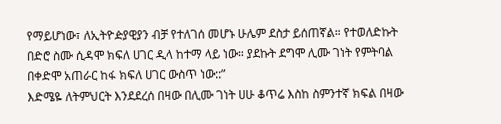የማይሆነው፣ ለኢትዮዽያዊያን ብቻ የተለገሰ መሆኑ ሁሌም ደስታ ይሰጠኛል። የተወለድኩት በድሮ ስሙ ሲዳሞ ክፍለ ሀገር ዲላ ከተማ ላይ ነው። ያደኩት ደግሞ ሊሙ ገነት የምትባል በቀድሞ አጠራር ከፋ ክፍለ ሀገር ውስጥ ነው::”
እድሜዬ ለትምህርት እንደደረሰ በዛው በሊሙ ገነት ሀሁ ቆጥሬ እስከ ስምንተኛ ክፍል በዛው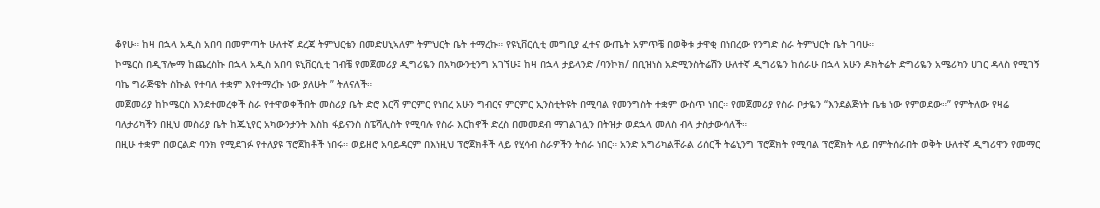ቆየሁ። ከዛ በኋላ አዲስ አበባ በመምጣት ሁለተኛ ደረጃ ትምህርቴን በመድሀኒኣለም ትምህርት ቤት ተማረኩ። የዩኒቨርሲቲ መግቢያ ፈተና ውጤት አምጥቼ በወቅቱ ታዋቂ በነበረው የንግድ ስራ ትምህርት ቤት ገባሁ።
ኮሜርስ በዲፕሎማ ከጨረስኩ በኋላ አዲስ አበባ ዩኒቨርሲቲ ገብቼ የመጀመሪያ ዲግሪዬን በአካውንቲንግ አገኘሁ፤ ከዛ በኋላ ታይላንድ /ባንኮክ/ በቢዝነስ አድሚንስትሬሽን ሁለተኛ ዲግሪዬን ከሰራሁ በኋላ አሁን ዶክትሬት ድግሪዬን አሜሪካን ሀገር ዳላስ የሚገኝ ባኬ ግራጅዌት ስኩል የተባለ ተቋም እየተማረኩ ነው ያለሁት ” ትለናለች።
መጀመሪያ ከኮሜርስ እንደተመረቀች ስራ የተዋወቀችበት መስሪያ ቤት ድሮ እርሻ ምርምር የነበረ አሁን ግብርና ምርምር ኢንስቲትዩት በሚባል የመንግስት ተቋም ውስጥ ነበር። የመጀመሪያ የስራ ቦታዬን “እንደልጅነት ቤቴ ነው የምወደው።” የምትለው የዛሬ ባለታሪካችን በዚህ መስሪያ ቤት ከጁኒየር አካውንታንት እስከ ፋይናንስ ስፔሻሊስት የሚባሉ የስራ እርከኖች ድረስ በመመደብ ማገልገሏን በትዝታ ወደኋላ መለስ ብላ ታስታውሳለች።
በዚሁ ተቋም በወርልድ ባንክ የሚደገፉ የተለያዩ ፕሮጀከቶች ነበሩ። ወይዘሮ አባይዳርም በእነዚህ ፕሮጀክቶች ላይ የሂሳብ ስራዎችን ትሰራ ነበር። አንድ አግሪካልቸራል ሪሰርች ትሬኒንግ ፕሮጀክት የሚባል ፕሮጀክት ላይ በምትሰራበት ወቅት ሁለተኛ ዲግሪዋን የመማር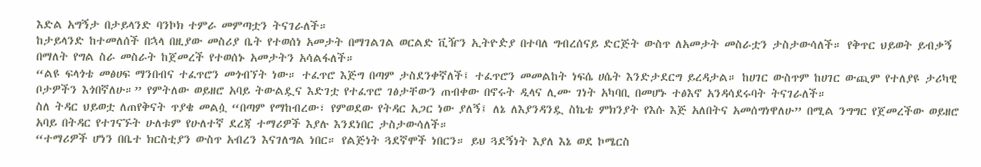እድል አግኝታ በታይላንድ ባንኮክ ተምራ መምጣቷን ትናገራለች።
ከታይላንድ ከተመለሰች በኋላ በዚያው መስሪያ ቤት የተወሰነ አመታት በማገልገል ወርልድ ቪዥን ኢትዮዽያ በተባለ ግብረሰናይ ድርጅት ውስጥ ለአመታት መስራቷን ታስታውሳለች። የቅጥር ህይወት ይብቃኝ በማለት የግል ስራ መስራት ከጀመረች የተወሰኑ አመታትን አሳልፋለች።
“ልዩ ፍላጎቴ መፅሀፍ ማንበብና ተፈጥሮን መጎብኘት ነው። ተፈጥሮ እጅግ በጣም ታስደንቀኛለች፤ ተፈጥሮን መመልከት ነፍሴ ሀሴት እንድታደርግ ይረዳታል። ከሀገር ውስጥም ከሀገር ውጪም የተለያዩ ታሪካዊ ቦታዎችን እጎበኛለሁ።” የምትለው ወይዘሮ አባይ ትውልዷና እድገቷ የተፈጥሮ ገፅታቸውን ጠብቀው በኖሩት ዲላና ሊሙ ገነት አካባቢ በመሆኑ ተፅእኖ አንዳሳደሩባት ትናገራለች።
ስለ ትዳር ህይወቷ ለጠየቅናት ጥያቄ መልሷ “በጣም የማከብረው፣ የምወደው የትዳር አጋር ነው ያለኝ፤ ለኔ ለእያንዳንዷ ስኬቴ ምክንያት የእሱ እጅ አለበትና አመሰግነዋለሁ” በሚል ንግግር የጀመረችው ወይዘሮ አባይ በትዳር የተገናኙት ሁለቱም የሁለተኛ ደረጃ ተማሪዎች እያሉ እንደነበር ታስታውሳለች።
“ተማሪዎች ሆነን በቤተ ክርስቲያን ውስጥ አብረን እናገለግል ነበር። የልጅነት ጓደኛሞች ነበርን። ይህ ጓደኝነት እያለ እኔ ወደ ኮሜርስ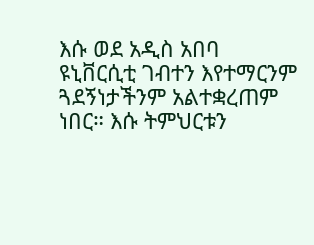እሱ ወደ አዲስ አበባ ዩኒቨርሲቲ ገብተን እየተማርንም ጓደኝነታችንም አልተቋረጠም ነበር። እሱ ትምህርቱን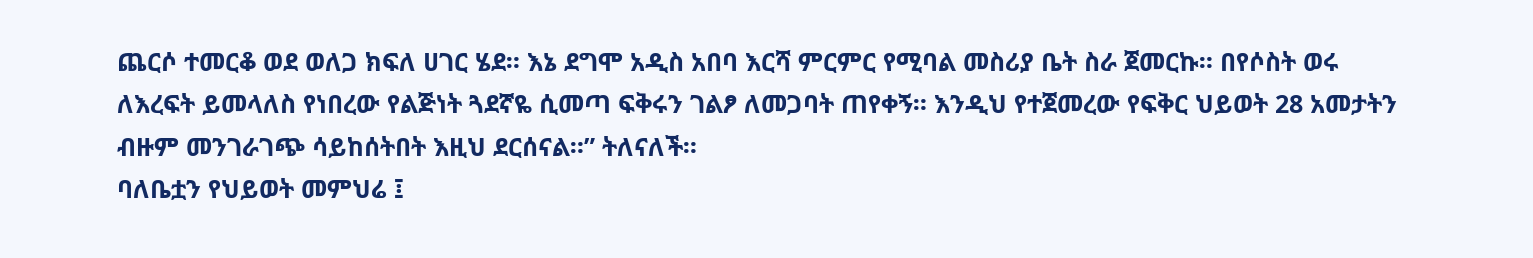ጨርሶ ተመርቆ ወደ ወለጋ ክፍለ ሀገር ሄደ። እኔ ደግሞ አዲስ አበባ እርሻ ምርምር የሚባል መስሪያ ቤት ስራ ጀመርኩ። በየሶስት ወሩ ለእረፍት ይመላለስ የነበረው የልጅነት ጓደኛዬ ሲመጣ ፍቅሩን ገልፆ ለመጋባት ጠየቀኝ። እንዲህ የተጀመረው የፍቅር ህይወት 28 አመታትን ብዙም መንገራገጭ ሳይከሰትበት እዚህ ደርሰናል።” ትለናለች።
ባለቤቷን የህይወት መምህሬ ፤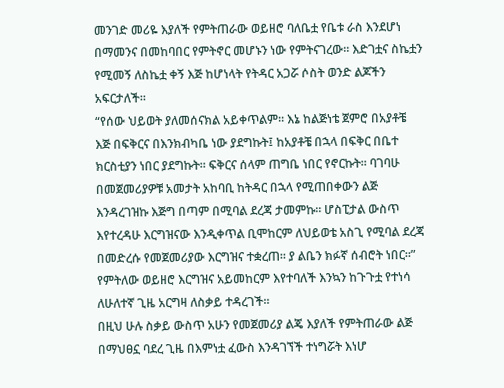መንገድ መሪዬ እያለች የምትጠራው ወይዘሮ ባለቤቷ የቤቱ ራስ እንደሆነ በማመንና በመከባበር የምትኖር መሆኑን ነው የምትናገረው። እድገቷና ስኬቷን የሚመኝ ለስኬቷ ቀኝ እጅ ከሆነላት የትዳር አጋሯ ሶስት ወንድ ልጆችን አፍርታለች።
“የሰው ህይወት ያለመሰናክል አይቀጥልም። እኔ ከልጅነቴ ጀምሮ በአያቶቼ እጅ በፍቅርና በእንክብካቤ ነው ያደግኩት፤ ከአያቶቼ በኋላ በፍቅር በቤተ ክርስቲያን ነበር ያደግኩት። ፍቅርና ሰላም ጠግቤ ነበር የኖርኩት። ባገባሁ በመጀመሪያዎቹ አመታት አከባቢ ከትዳር በኋላ የሚጠበቀውን ልጅ እንዳረገዝኩ እጅግ በጣም በሚባል ደረጃ ታመምኩ። ሆስፒታል ውስጥ እየተረዳሁ እርግዝናው እንዲቀጥል ቢሞከርም ለህይወቴ አስጊ የሚባል ደረጃ በመድረሱ የመጀመሪያው እርግዝና ተቋረጠ። ያ ልቤን ክፉኛ ሰብሮት ነበር።” የምትለው ወይዘሮ እርግዝና አይመከርም እየተባለች እንኳን ከጉጉቷ የተነሳ ለሁለተኛ ጊዜ አርግዛ ለስቃይ ተዳረገች።
በዚህ ሁሉ ስቃይ ውስጥ አሁን የመጀመሪያ ልጄ እያለች የምትጠራው ልጅ በማህፀኗ ባደረ ጊዜ በእምነቷ ፈውስ እንዳገኘች ተነግሯት እነሆ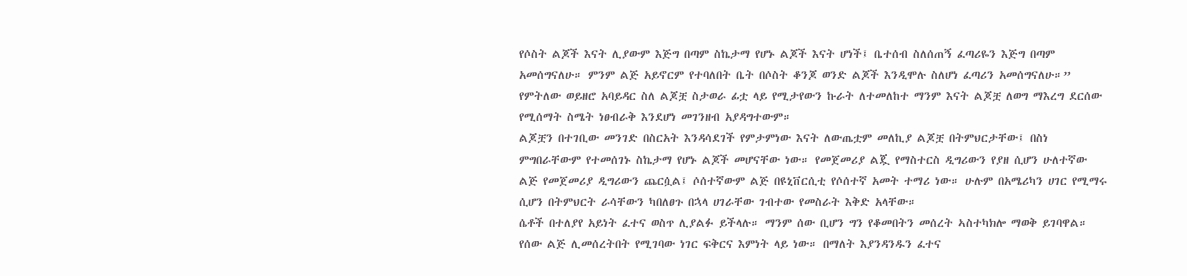የሶስት ልጆች እናት ሊያውም እጅግ በጣም ስኬታማ የሆኑ ልጆች እናት ሆነች፤ ቤተሰብ ስለሰጠኝ ፈጣሪዬን እጅግ በጣም አመሰግናለሁ። ምንም ልጅ አይኖርም የተባለበት ቤት በሶስት ቆንጆ ወንድ ልጆች እንዲሞሉ ስለሆነ ፈጣሪን አመሰግናለሁ።” የምትለው ወይዘሮ አባይዳር ስለ ልጆቿ ስታወራ ፊቷ ላይ የሚታየውን ኩራት ለተመለከተ ማንም እናት ልጆቿ ለወግ ማእረግ ደርሰው የሚሰማት ስሜት ነፀብራቅ እንደሆነ መገንዘብ አያዳግተውም።
ልጆቿን በተገቢው መንገድ በስርአት እንዳሳደገች የምታምነው እናት ለውጤቷም መለኪያ ልጆቿ በትምህርታቸው፤ በስነ ምግበራቸውም የተመሰገኑ ስኬታማ የሆኑ ልጆች መሆናቸው ነው። የመጀመሪያ ልጇ የማስተርስ ዲግሪውን የያዘ ሲሆን ሁለተኛው ልጅ የመጀመሪያ ዲግሪውን ጨርሷል፤ ሶሰተኛውም ልጅ በዩኒቨርሲቲ የሶሰተኛ አመት ተማሪ ነው። ሁሉም በአሜሪካን ሀገር የሚማሩ ሲሆን በትምህርት ራሳቸውን ካበለፀጉ በኋላ ሀገራቸው ገብተው የመስራት እቅድ አላቸው።
ሴቶች በተለያየ አይነት ፈተና ወስጥ ሊያልፉ ይችላሉ። ማንም ሰው ቢሆን ግን የቆመበትን መሰረት ኣስተካክሎ ማወቅ ይገባዋል። የሰው ልጅ ሊመሰረትበት የሚገባው ነገር ፍቅርና እምነት ላይ ነው። በማለት እያንዳንዱን ፈተና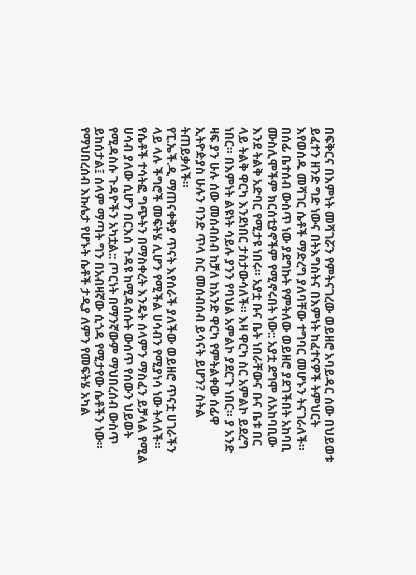በፍቅርና በእምነት መሻገሯን የምትናገረው ወይዘሮ አባይዳር ሰው በህይወቱ ይፈተን ዘንድ ግድ ነውና በትእግስትና በእምነት ከፈተናዎች ትምህርት እየወሰዱ መሻገር ሴቶች ማድረግ ያለባቸው ተግባር መሆኑን ትናገራለች።
በሰፊ ቤተሰብ ውስጥ ነው ያደግኩት የምትለው ወይዘሮ ያደገችበት አከባቢ ሙስሊሞችም ክርሰቲያኖችም የሚኖሩበት ነው:: አያቷ ደግሞ ለአከባቢው እንደ ትልቅ አድባር የሚታዩ ነበሩ። አያቷ ቡና ቤት ነበራቸውና ቡና ቤቱ በር ላይ ትልቅ ዋርካ እንደነበር ታስታውሳለች። እዛ ዋርካ ስር አምልኮ ይደረግ ነበር። በእምነት ልዩነት ሳይሉ ያንን የባህል አምልኮ ያደርጉ ነበር። ያ አንድ ዛፍ ያን ሁሉ ሰው መሰብሰብ ከቻለ ከአንድ ዋርካ የምትልቀው ሰፊዋ ኢትዮዽያስ ሁሉን ባንድ ጥላ ስር መሰብሰብ ይሳናት ይሆን? ስትል ትጠይቃለች።
የፒ.ኤች.ዲ ማጠናቀቅያ ጥናት እየሰራች ያለችው ወይዘሮ ጥናቷ ሀገራችን ላይ ላሉ ችግሮች መፍትሄ ሊሆን የሚችል ሀሳብን የሚያነሳ ነው ትላለች። የሴቶች ተሳትፎ ግጭትን በማስቀረት እንዴት ሰላምን ማስፈን ይቻላል የሚል ሀሳብ ያለው ሲሆን በርእሰ ጉዳዩ ከሚዳሰሱት ውሰጥ የሰውን ህይወት የሚዳስሱ ጉዳዮችን አካቷል:: ጦርነት በማንኛውም ማህበረሰብ ውስጥ ይከሰታል፤ ሰላም ማጣት ግን በአብዛኛው ሲጎዳ የሚታየው ሴቶችን ነው። የማህበረሰብ እኩሌታ የሆኑት ሴቶች ታዲያ ለምን የመፍትሄ አካል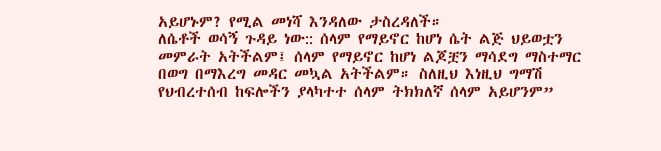አይሆኑም? የሚል መነሻ እንዳለው ታስረዳለች።
ለሴቶች ወሳኝ ጉዳይ ነው:: ሰላም የማይኖር ከሆነ ሴት ልጅ ህይወቷን መምራት አትችልም፤ ሰላም የማይኖር ከሆነ ልጆቿን ማሳደግ ማስተማር በወግ በማእረግ መዳር መኳል አትችልም። ስለዚህ እነዚህ ግማሽ የህብረተሰብ ከፍሎችን ያላካተተ ሰላም ትክክለኛ ሰላም አይሆንም”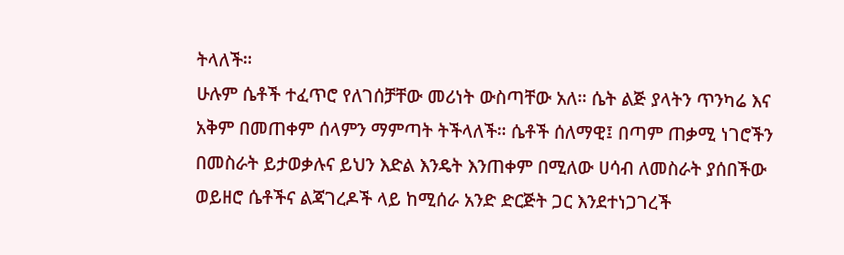ትላለች።
ሁሉም ሴቶች ተፈጥሮ የለገሰቻቸው መሪነት ውስጣቸው አለ። ሴት ልጅ ያላትን ጥንካሬ እና አቅም በመጠቀም ሰላምን ማምጣት ትችላለች። ሴቶች ሰለማዊ፤ በጣም ጠቃሚ ነገሮችን በመስራት ይታወቃሉና ይህን እድል እንዴት እንጠቀም በሚለው ሀሳብ ለመስራት ያሰበችው ወይዘሮ ሴቶችና ልጃገረዶች ላይ ከሚሰራ አንድ ድርጅት ጋር እንደተነጋገረች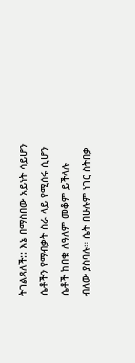ትገልጻለች:: እኔ በማስበው አይነት ሳይሆን ሴቶችን የማብቃት ስራ ላይ የሚሰሩ ሲሆን ሴቶች ከበቁ ለዓለም መቆም ይችላሉ ብለው ያስባሉ። ሴት በሁሉም ነገር ስትበቃ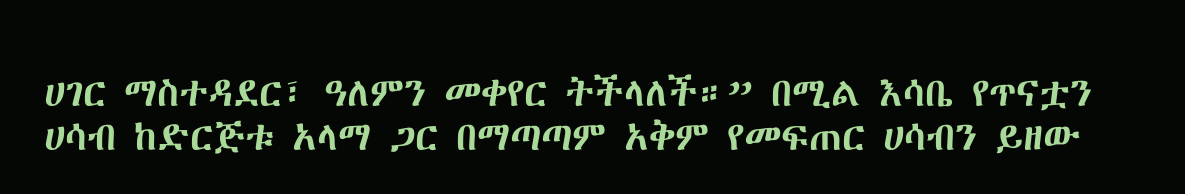ሀገር ማስተዳደር፣ ዓለምን መቀየር ትችላለች።” በሚል እሳቤ የጥናቷን ሀሳብ ከድርጅቱ አላማ ጋር በማጣጣም አቅም የመፍጠር ሀሳብን ይዘው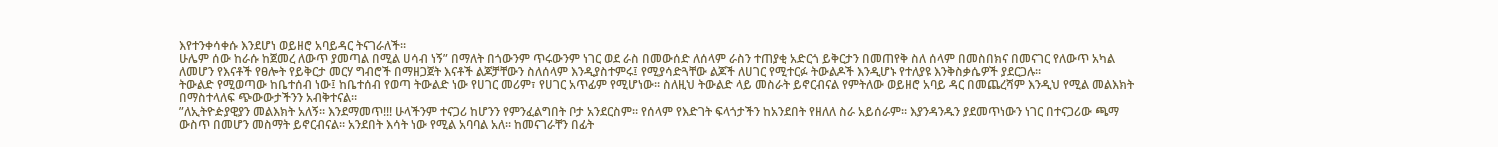እየተንቀሳቀሱ እንደሆነ ወይዘሮ አባይዳር ትናገራለች።
ሁሌም ሰው ከራሱ ከጀመረ ለውጥ ያመጣል በሚል ሀሳብ ነኝ” በማለት በጎውንም ጥሩውንም ነገር ወደ ራስ በመውሰድ ለሰላም ራስን ተጠያቂ አድርጎ ይቅርታን በመጠየቅ ስለ ሰላም በመስበክና በመናገር የለውጥ አካል ለመሆን የእናቶች የፀሎት የይቅርታ መርሃ ግብሮች በማዘጋጀት እናቶች ልጆቻቸውን ስለሰላም እንዲያስተምሩ፤ የሚያሳድጓቸው ልጆች ለሀገር የሚተርፉ ትውልዶች እንዲሆኑ የተለያዩ እንቅስቃሴዎች ያደርጋሉ።
ትውልድ የሚወጣው ከቤተሰብ ነው፤ ከቤተሰብ የወጣ ትውልድ ነው የሀገር መሪም፣ የሀገር አጥፊም የሚሆነው። ስለዚህ ትውልድ ላይ መስራት ይኖርብናል የምትለው ወይዘሮ አባይ ዳር በመጨረሻም እንዲህ የሚል መልእክት በማስተላለፍ ጭውውታችንን አብቅተናል።
”ለኢትዮዽያዊያን መልእክት አለኝ። እንደማመጥ!!! ሁላችንም ተናጋሪ ከሆንን የምንፈልግበት ቦታ አንደርስም። የሰላም የእድገት ፍላጎታችን ከአንደበት የዘለለ ስራ አይሰራም። እያንዳንዱን ያደመጥነውን ነገር በተናጋሪው ጫማ ውስጥ በመሆን መስማት ይኖርብናል። አንደበት እሳት ነው የሚል አባባል አለ። ከመናገራቸን በፊት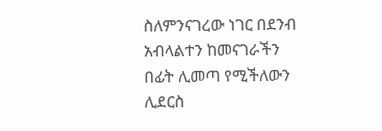ስለምንናገረው ነገር በደንብ አብላልተን ከመናገራችን በፊት ሊመጣ የሚችለውን ሊደርስ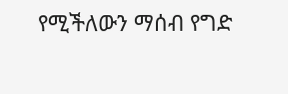የሚችለውን ማሰብ የግድ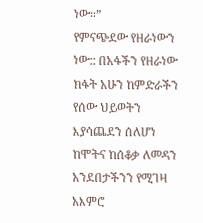ነው።”
የምናጭደው የዘራነውን ነው:: በአፋችን የዘራነው ክፋት አሁን ከምድራችን የሰው ህይወትን እያሳጨደን ሰለሆነ ከሞትና ከሰቆቃ ለመዳን አንደበታችንን የሚገዛ አእምሮ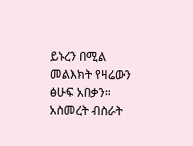ይኑረን በሚል መልእክት የዛሬውን ፅሁፍ አበቃን።
አስመረት ብስራት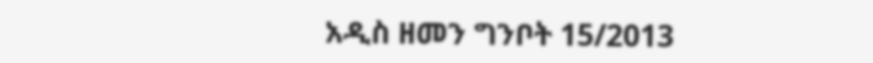አዲስ ዘመን ግንቦት 15/2013